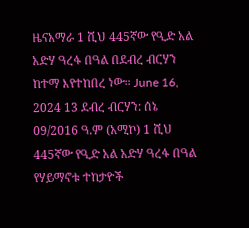ዜናአማራ 1 ሺህ 445ኛው የዒድ አል አድሃ ዓረፋ በዓል በደብረ ብርሃን ከተማ እየተከበረ ነው። June 16, 2024 13 ደብረ ብርሃን: ሰኔ 09/2016 ዓ.ም (አሚኮ) 1 ሺህ 445ኛው የዒድ አል አድሃ ዓረፋ በዓል የሃይማኖቱ ተከታዮች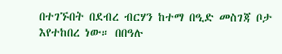በተገኙበት በደብረ ብርሃን ከተማ በዒድ መስገጃ ቦታ እየተከበረ ነው። በበዓሉ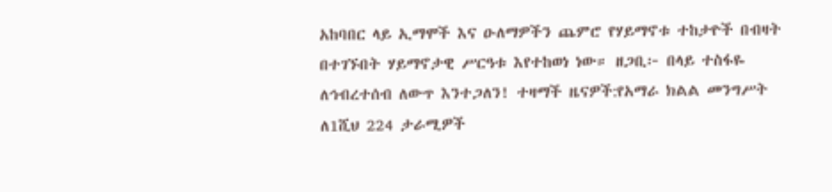አከባበር ላይ ኢማሞች እና ዑለማዎችን ጨምሮ የሃይማኖቱ ተከታዮች በብዛት በተገኙበት ሃይማኖታዊ ሥርዓቱ እየተከወነ ነው። ዘጋቢ፦ በላይ ተስፋዬ ለኅብረተሰብ ለውጥ እንተጋለን! ተዛማች ዜናዎች:የአማራ ክልል መንግሥት ለ1ሺህ 224 ታራሚዎች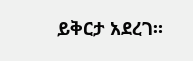ይቅርታ አደረገ።